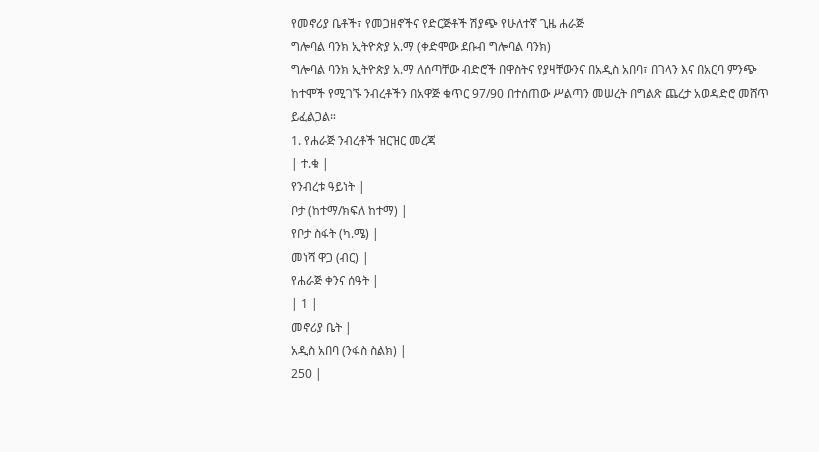የመኖሪያ ቤቶች፣ የመጋዘኖችና የድርጅቶች ሽያጭ የሁለተኛ ጊዜ ሐራጅ
ግሎባል ባንክ ኢትዮጵያ አ.ማ (ቀድሞው ደቡብ ግሎባል ባንክ)
ግሎባል ባንክ ኢትዮጵያ አ.ማ ለሰጣቸው ብድሮች በዋስትና የያዛቸውንና በአዲስ አበባ፣ በገላን እና በአርባ ምንጭ ከተሞች የሚገኙ ንብረቶችን በአዋጅ ቁጥር 97/90 በተሰጠው ሥልጣን መሠረት በግልጽ ጨረታ አወዳድሮ መሸጥ ይፈልጋል።
1. የሐራጅ ንብረቶች ዝርዝር መረጃ
| ተ.ቁ |
የንብረቱ ዓይነት |
ቦታ (ከተማ/ክፍለ ከተማ) |
የቦታ ስፋት (ካ.ሜ) |
መነሻ ዋጋ (ብር) |
የሐራጅ ቀንና ሰዓት |
| 1 |
መኖሪያ ቤት |
አዲስ አበባ (ንፋስ ስልክ) |
250 |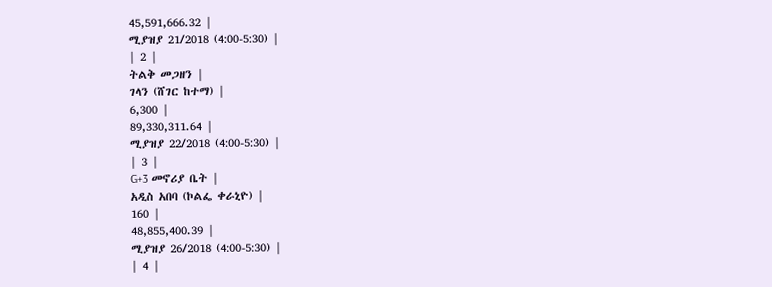45,591,666.32 |
ሚያዝያ 21/2018 (4:00-5:30) |
| 2 |
ትልቅ መጋዘን |
ገላን (ሸገር ከተማ) |
6,300 |
89,330,311.64 |
ሚያዝያ 22/2018 (4:00-5:30) |
| 3 |
G+3 መኖሪያ ቤት |
አዲስ አበባ (ኮልፌ ቀራኒዮ) |
160 |
48,855,400.39 |
ሚያዝያ 26/2018 (4:00-5:30) |
| 4 |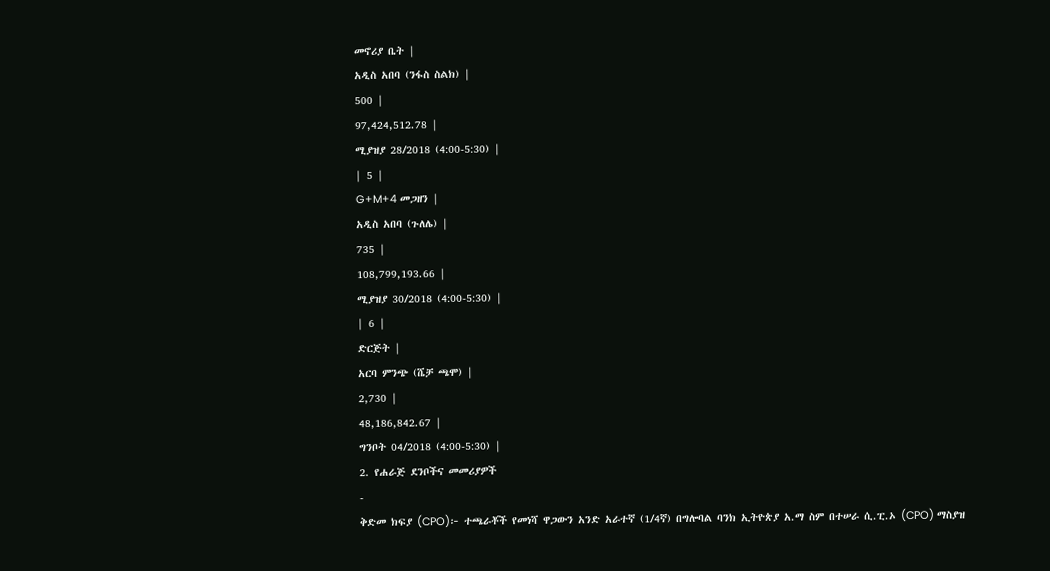መኖሪያ ቤት |
አዲስ አበባ (ንፋስ ስልክ) |
500 |
97,424,512.78 |
ሚያዝያ 28/2018 (4:00-5:30) |
| 5 |
G+M+4 መጋዘን |
አዲስ አበባ (ጉለሌ) |
735 |
108,799,193.66 |
ሚያዝያ 30/2018 (4:00-5:30) |
| 6 |
ድርጅት |
አርባ ምንጭ (ሼቻ ጫሞ) |
2,730 |
48,186,842.67 |
ግንቦት 04/2018 (4:00-5:30) |
2. የሐራጅ ደንቦችና መመሪያዎች
-
ቅድመ ክፍያ (CPO)፦ ተጫራቾች የመነሻ ዋጋውን አንድ አራተኛ (1/4ኛ) በግሎባል ባንክ ኢትዮጵያ አ.ማ ስም በተሠራ ሲ.ፒ.ኦ (CPO) ማስያዝ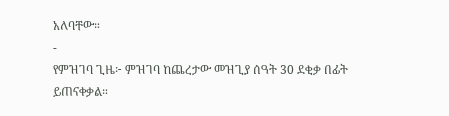አለባቸው።
-
የምዝገባ ጊዜ፦ ምዝገባ ከጨረታው መዝጊያ ሰዓት 30 ደቂቃ በፊት ይጠናቀቃል።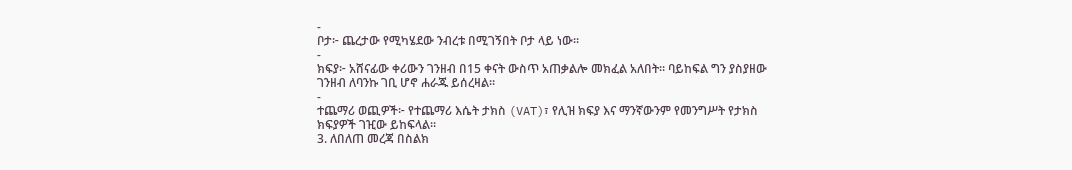-
ቦታ፦ ጨረታው የሚካሄደው ንብረቱ በሚገኝበት ቦታ ላይ ነው።
-
ክፍያ፦ አሸናፊው ቀሪውን ገንዘብ በ15 ቀናት ውስጥ አጠቃልሎ መክፈል አለበት። ባይከፍል ግን ያስያዘው ገንዘብ ለባንኩ ገቢ ሆኖ ሐራጁ ይሰረዛል።
-
ተጨማሪ ወጪዎች፦ የተጨማሪ እሴት ታክስ (VAT)፣ የሊዝ ክፍያ እና ማንኛውንም የመንግሥት የታክስ ክፍያዎች ገዢው ይከፍላል።
3. ለበለጠ መረጃ በስልክ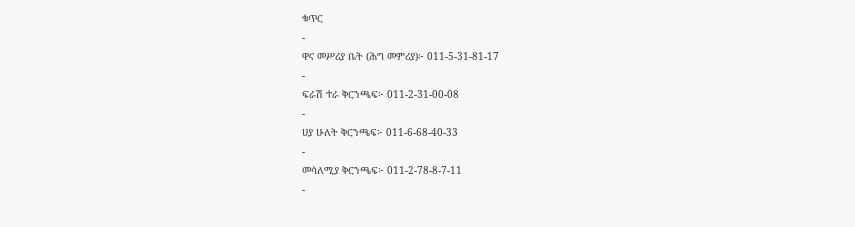ቁጥር
-
ዋና መሥሪያ ቤት (ሕግ መምሪያ)፦ 011-5-31-81-17
-
ፍራሽ ተራ ቅርንጫፍ፦ 011-2-31-00-08
-
ሀያ ሁለት ቅርንጫፍ፦ 011-6-68-40-33
-
መሳለሚያ ቅርንጫፍ፦ 011-2-78-8-7-11
-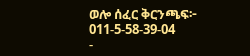ወሎ ሰፈር ቅርንጫፍ፦ 011-5-58-39-04
-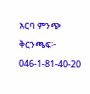አርባ ምንጭ ቅርንጫፍ፦ 046-1-81-40-20